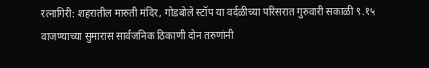रत्नागिरी: शहरातील मारुती मंदिर, गोडबोले स्टॉप या वर्दळीच्या परिसरात गुरुवारी सकाळी ९.१५ वाजण्याच्या सुमारास सार्वजनिक ठिकाणी दोन तरुणांनी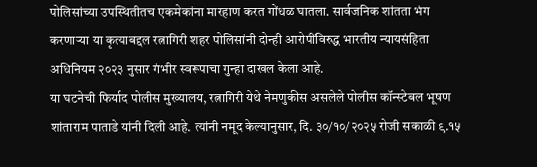पोलिसांच्या उपस्थितीतच एकमेकांना मारहाण करत गोंधळ घातला. सार्वजनिक शांतता भंग करणाऱ्या या कृत्याबद्दल रत्नागिरी शहर पोलिसांनी दोन्ही आरोपींविरुद्ध भारतीय न्यायसंहिता अधिनियम २०२३ नुसार गंभीर स्वरूपाचा गुन्हा दाखल केला आहे.
या घटनेची फिर्याद पोलीस मुख्यालय, रत्नागिरी येथे नेमणुकीस असलेले पोलीस कॉन्स्टेबल भूषण शांताराम पाताडे यांनी दिली आहे. त्यांनी नमूद केल्यानुसार, दि. ३०/१०/२०२५ रोजी सकाळी ९.१५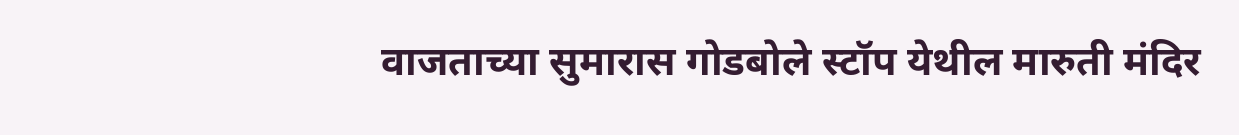वाजताच्या सुमारास गोडबोले स्टॉप येथील मारुती मंदिर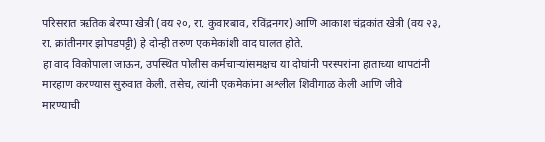परिसरात ऋतिक बेरप्पा खेत्री (वय २०, रा. कुवारबाव, रविंद्रनगर) आणि आकाश चंद्रकांत खेत्री (वय २३, रा. क्रांतीनगर झोपडपट्टी) हे दोन्ही तरुण एकमेकांशी वाद घालत होते.
हा वाद विकोपाला जाऊन, उपस्थित पोलीस कर्मचाऱ्यांसमक्षच या दोघांनी परस्परांना हाताच्या थापटांनी मारहाण करण्यास सुरुवात केली. तसेच, त्यांनी एकमेकांना अश्लील शिवीगाळ केली आणि जीवे मारण्याची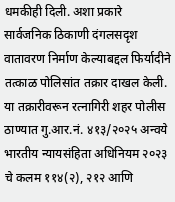धमकीही दिली. अशा प्रकारे सार्वजनिक ठिकाणी दंगलसदृश वातावरण निर्माण केल्याबद्दल फिर्यादीने तत्काळ पोलिसांत तक्रार दाखल केली.
या तक्रारीवरून रत्नागिरी शहर पोलीस ठाण्यात गु.आर.नं. ४१३/२०२५ अन्वये भारतीय न्यायसंहिता अधिनियम २०२३ चे कलम ११४(२), २१२ आणि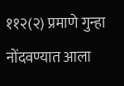११२(२) प्रमाणे गुन्हा नोंदवण्यात आला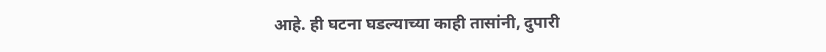आहे. ही घटना घडल्याच्या काही तासांनी, दुपारी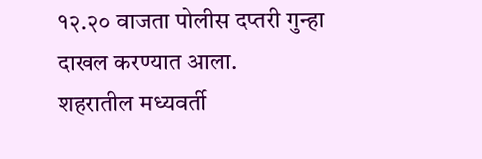१२.२० वाजता पोलीस दप्तरी गुन्हा दाखल करण्यात आला.
शहरातील मध्यवर्ती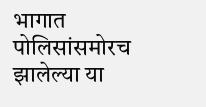भागात पोलिसांसमोरच झालेल्या या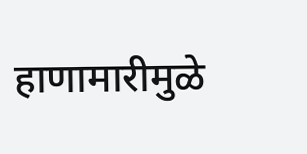हाणामारीमुळे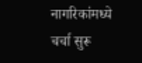नागरिकांमध्ये चर्चा सुरू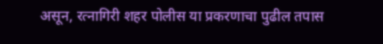असून, रत्नागिरी शहर पोलीस या प्रकरणाचा पुढील तपास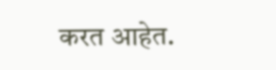करत आहेत.